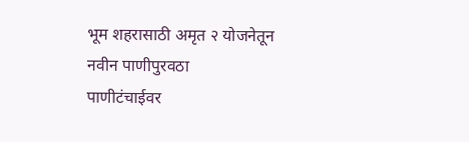भूम शहरासाठी अमृत २ योजनेतून नवीन पाणीपुरवठा
पाणीटंचाईवर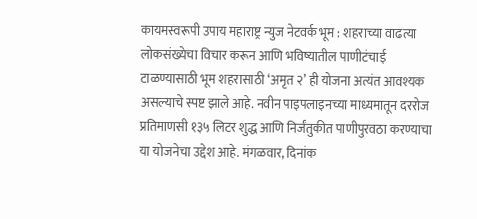कायमस्वरूपी उपाय महाराष्ट्र न्युज नेटवर्क भूम : शहराच्या वाढत्या लोकसंख्येचा विचार करून आणि भविष्यातील पाणीटंचाई टाळण्यासाठी भूम शहरासाठी ‘अमृत २’ ही योजना अत्यंत आवश्यक असल्याचे स्पष्ट झाले आहे. नवीन पाइपलाइनच्या माध्यमातून दररोज प्रतिमाणसी १३५ लिटर शुद्ध आणि निर्जंतुकीत पाणीपुरवठा करण्याचा या योजनेचा उद्देश आहे. मंगळवार, दिनांक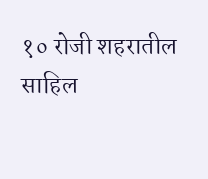१० रोजी शहरातील साहिल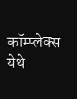कॉम्प्लेक्स येथे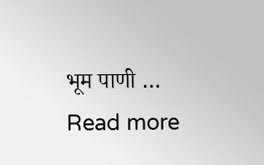भूम पाणी … Read more